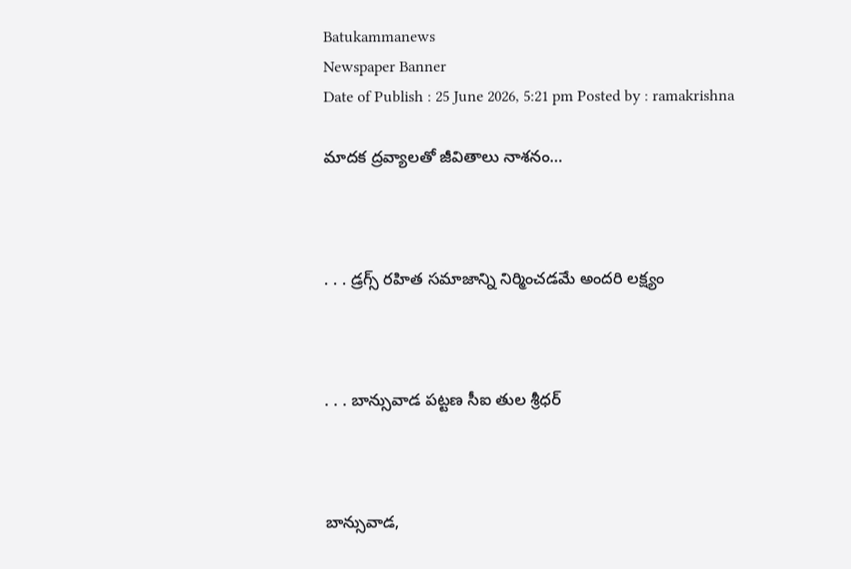Batukammanews
Newspaper Banner
Date of Publish : 25 June 2026, 5:21 pm Posted by : ramakrishna

మాదక ద్రవ్యాలతో జీవితాలు నాశనం…



. . . డ్రగ్స్‌ రహిత సమాజాన్ని నిర్మించడమే అందరి లక్ష్యం



. . . బాన్సువాడ పట్టణ సీఐ తుల శ్రీధర్



బాన్సువాడ,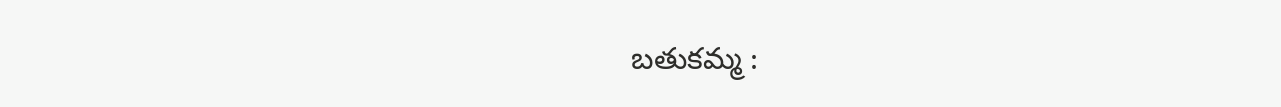బతుకమ్మ :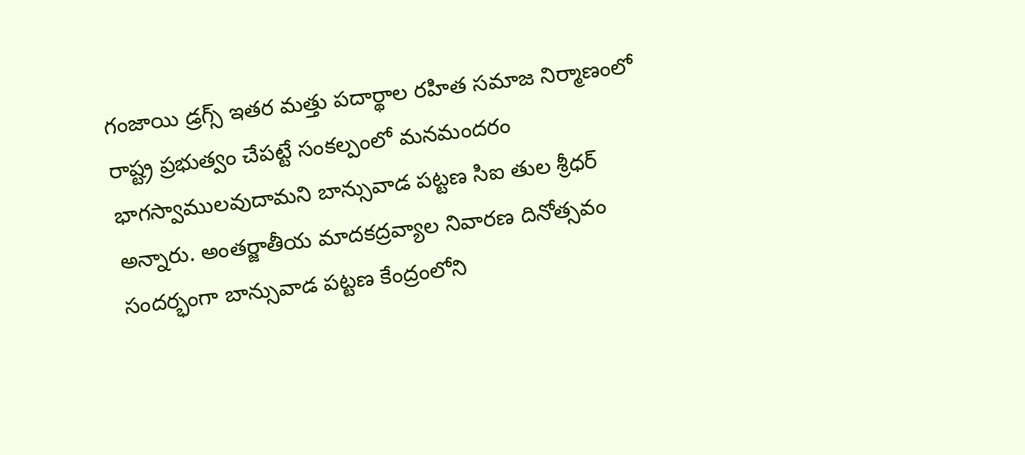గంజాయి డ్రగ్స్ ఇతర మత్తు పదార్థాల రహిత సమాజ నిర్మాణంలో రాష్ట్ర ప్రభుత్వం చేపట్టే సంకల్పంలో మనమందరం భాగస్వాములవుదామని బాన్సువాడ పట్టణ సిఐ తుల శ్రీధర్ అన్నారు. అంతర్జాతీయ మాదకద్రవ్యాల నివారణ దినోత్సవం సందర్భంగా బాన్సువాడ పట్టణ కేంద్రంలోని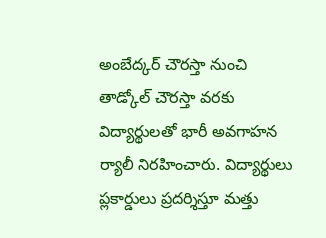అంబేద్కర్ చౌరస్తా నుంచి తాడ్కోల్ చౌరస్తా వరకు విద్యార్థులతో భారీ అవగాహన ర్యాలీ నిరహించారు. విద్యార్థులు ప్లకార్డులు ప్రదర్శిస్తూ మత్తు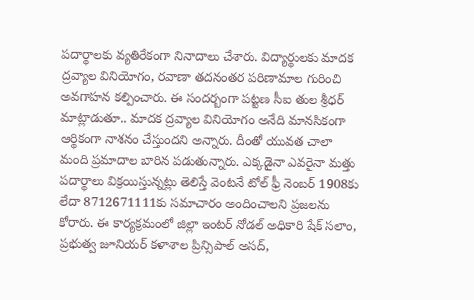పదార్థాలకు వ్యతిరేకంగా నినాదాలు చేశారు. విద్యార్థులకు మాదక ద్రవ్యాల వినియోగం, రవాణా తదనంతర పరిణామాల గురించి అవగాహన కల్పించారు. ఈ సందర్బంగా పట్టణ సీఐ తుల శ్రీధర్ మాట్లాడుతూ.. మాదక ద్రవ్యాల వినియోగం అనేది మానసికంగా ఆర్థికంగా నాశనం చేస్తుందని అన్నారు. దీంతో యువత చాలా మంది ప్రమాదాల బారిన పడుతున్నారు. ఎక్కడైనా ఎవరైనా మత్తు పదార్థాలు విక్రయిస్తున్నట్లు తెలిస్తే వెంటనే టోల్‌ ఫ్రీ నెంబర్‌ 1908కు లేదా 8712671111కు సమాచారం అందించాలని ప్రజలను కోరారు. ఈ కార్యక్రమంలో జిల్లా ఇంటర్ నోడల్ అధికారి షేక్ సలాం, ప్రభుత్వ జూనియర్ కళాశాల ప్రిన్సిపాల్ అసద్,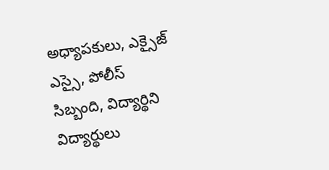అధ్యాపకులు, ఎక్సైజ్ ఎస్సై, పోలీస్ సిబ్బంది, విద్యార్థిని విద్యార్థులు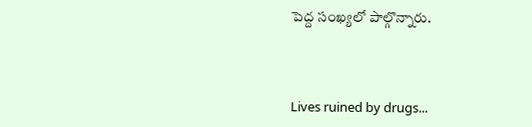పెద్ద సంఖ్యలో పాల్గొన్నారు.



Lives ruined by drugs...